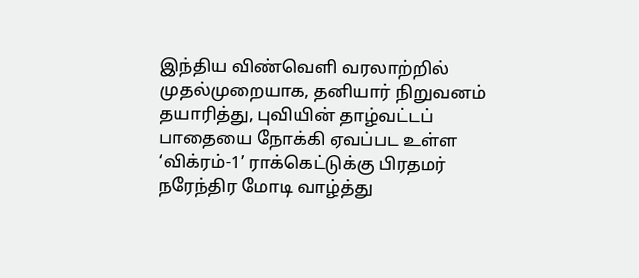இந்திய விண்வெளி வரலாற்றில் முதல்முறையாக, தனியார் நிறுவனம் தயாரித்து, புவியின் தாழ்வட்டப் பாதையை நோக்கி ஏவப்பட உள்ள ‘விக்ரம்-1’ ராக்கெட்டுக்கு பிரதமர் நரேந்திர மோடி வாழ்த்து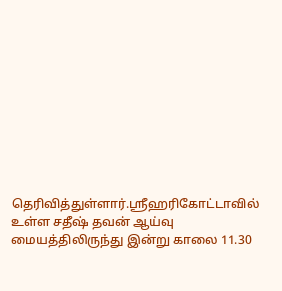தெரிவித்துள்ளார்.ஸ்ரீஹரிகோட்டாவில் உள்ள சதீஷ் தவன் ஆய்வு மையத்திலிருந்து இன்று காலை 11.30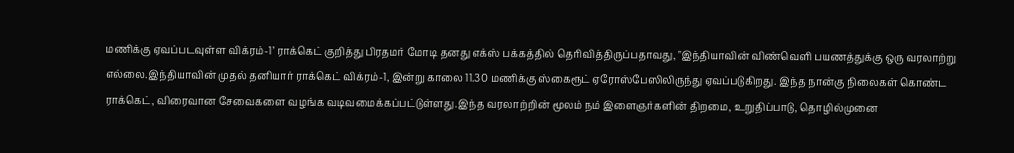மணிக்கு ஏவப்படவுள்ள விக்ரம்-1’ ராக்கெட் குறித்து பிரதமர் மோடி தனது எக்ஸ் பக்கத்தில் தெரிவித்திருப்பதாவது, "இந்தியாவின் விண்வெளி பயணத்துக்கு ஒரு வரலாற்று எல்லை.இந்தியாவின் முதல் தனியார் ராக்கெட் விக்ரம்-1, இன்று காலை 11.30 மணிக்கு ஸ்கைரூட் ஏரோஸ்பேஸிலிருந்து ஏவப்படுகிறது. இந்த நான்கு நிலைகள் கொண்ட ராக்கெட், விரைவான சேவைகளை வழங்க வடிவமைக்கப்பட்டுள்ளது.இந்த வரலாற்றின் மூலம் நம் இளைஞர்களின் திறமை, உறுதிப்பாடு, தொழில்முனை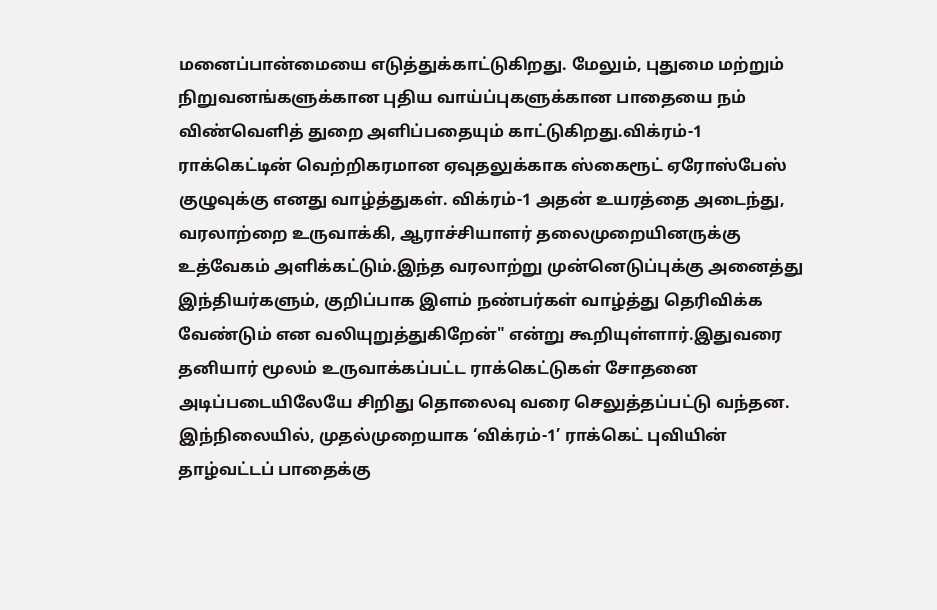மனைப்பான்மையை எடுத்துக்காட்டுகிறது. மேலும், புதுமை மற்றும் நிறுவனங்களுக்கான புதிய வாய்ப்புகளுக்கான பாதையை நம் விண்வெளித் துறை அளிப்பதையும் காட்டுகிறது.விக்ரம்-1 ராக்கெட்டின் வெற்றிகரமான ஏவுதலுக்காக ஸ்கைரூட் ஏரோஸ்பேஸ் குழுவுக்கு எனது வாழ்த்துகள். விக்ரம்-1 அதன் உயரத்தை அடைந்து, வரலாற்றை உருவாக்கி, ஆராச்சியாளர் தலைமுறையினருக்கு உத்வேகம் அளிக்கட்டும்.இந்த வரலாற்று முன்னெடுப்புக்கு அனைத்து இந்தியர்களும், குறிப்பாக இளம் நண்பர்கள் வாழ்த்து தெரிவிக்க வேண்டும் என வலியுறுத்துகிறேன்" என்று கூறியுள்ளார்.இதுவரை தனியார் மூலம் உருவாக்கப்பட்ட ராக்கெட்டுகள் சோதனை அடிப்படையிலேயே சிறிது தொலைவு வரை செலுத்தப்பட்டு வந்தன. இந்நிலையில், முதல்முறையாக ‘விக்ரம்-1’ ராக்கெட் புவியின் தாழ்வட்டப் பாதைக்கு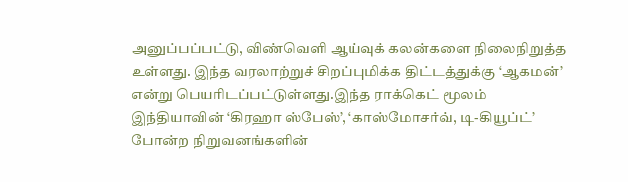அனுப்பப்பட்டு, விண்வெளி ஆய்வுக் கலன்களை நிலைநிறுத்த உள்ளது. இந்த வரலாற்றுச் சிறப்புமிக்க திட்டத்துக்கு ‘ஆகமன்’ என்று பெயரிடப்பட்டுள்ளது.இந்த ராக்கெட் மூலம் இந்தியாவின் ‘கிரஹா ஸ்பேஸ்’, ‘காஸ்மோசர்வ், டி-கியூப்ட்’ போன்ற நிறுவனங்களின்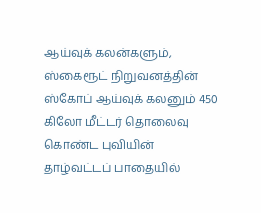ஆய்வுக் கலன்களும், ஸ்கைரூட் நிறுவனத்தின் ஸ்கோப் ஆய்வுக் கலனும் 450 கிலோ மீட்டர் தொலைவு கொண்ட புவியின் தாழ்வட்டப் பாதையில்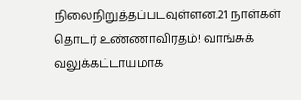நிலைநிறுத்தப்படவுள்ளன.21 நாள்கள் தொடர் உண்ணாவிரதம்! வாங்சுக் வலுக்கட்டாயமாக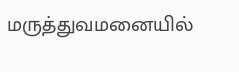மருத்துவமனையில்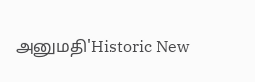அனுமதி'Historic New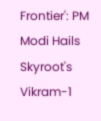Frontier': PM Modi Hails Skyroot's Vikram-1